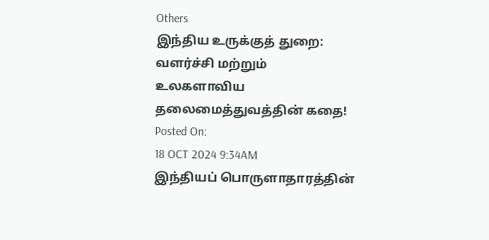Others
இந்திய உருக்குத் துறை: வளர்ச்சி மற்றும் உலகளாவிய தலைமைத்துவத்தின் கதை!
Posted On:
18 OCT 2024 9:34AM
இந்தியப் பொருளாதாரத்தின்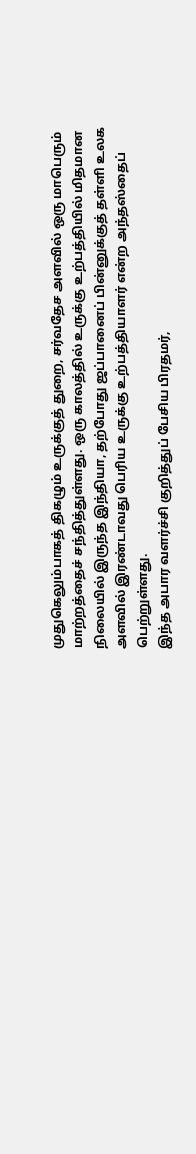முதுகெலும்பாகத் திகழும் உருக்குத் துறை, சர்வதேச அளவில் ஒரு மாபெரும் மாற்றத்தைச் சந்தித்துள்ளது. ஒரு காலத்தில் உருக்கு உற்பத்தியில் மிதமான நிலையில் இருந்த இந்தியா, தற்போது ஜப்பானைப் பின்னுக்குத் தள்ளி உலக அளவில் இரண்டாவது பெரிய உருக்கு உற்பத்தியாளர் என்ற அந்தஸ்தைப் பெற்றுள்ளது.
இந்த அபார வளர்ச்சி குறித்துப் பேசிய பிரதமர்,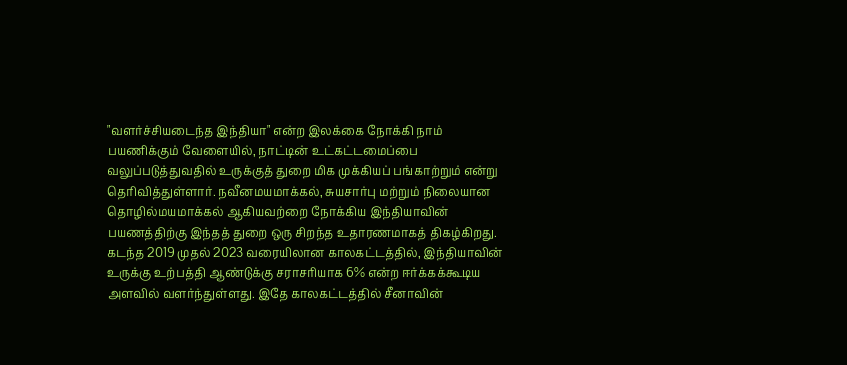"வளர்ச்சியடைந்த இந்தியா" என்ற இலக்கை நோக்கி நாம் பயணிக்கும் வேளையில், நாட்டின் உட்கட்டமைப்பை வலுப்படுத்துவதில் உருக்குத் துறை மிக முக்கியப் பங்காற்றும் என்று தெரிவித்துள்ளார். நவீனமயமாக்கல், சுயசார்பு மற்றும் நிலையான தொழில்மயமாக்கல் ஆகியவற்றை நோக்கிய இந்தியாவின் பயணத்திற்கு இந்தத் துறை ஒரு சிறந்த உதாரணமாகத் திகழ்கிறது.
கடந்த 2019 முதல் 2023 வரையிலான காலகட்டத்தில், இந்தியாவின் உருக்கு உற்பத்தி ஆண்டுக்கு சராசரியாக 6% என்ற ஈர்க்கக்கூடிய அளவில் வளர்ந்துள்ளது. இதே காலகட்டத்தில் சீனாவின்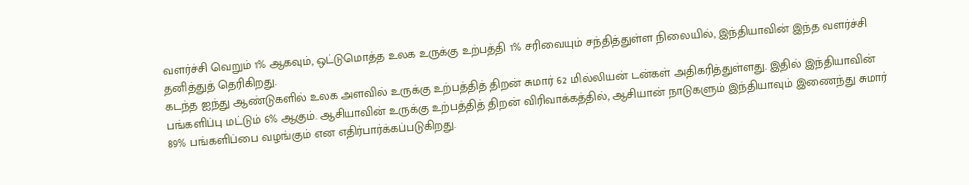வளர்ச்சி வெறும் 1% ஆகவும், ஒட்டுமொத்த உலக உருக்கு உற்பத்தி 1% சரிவையும் சந்தித்துள்ள நிலையில், இந்தியாவின் இந்த வளர்ச்சி தனித்துத் தெரிகிறது.
கடந்த ஐந்து ஆண்டுகளில் உலக அளவில் உருக்கு உற்பத்தித் திறன் சுமார் 62 மில்லியன் டன்கள் அதிகரித்துள்ளது. இதில் இந்தியாவின் பங்களிப்பு மட்டும் 6% ஆகும். ஆசியாவின் உருக்கு உற்பத்தித் திறன் விரிவாக்கத்தில், ஆசியான் நாடுகளும் இந்தியாவும் இணைந்து சுமார் 89% பங்களிப்பை வழங்கும் என எதிர்பார்க்கப்படுகிறது.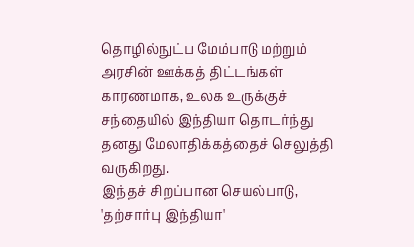தொழில்நுட்ப மேம்பாடு மற்றும் அரசின் ஊக்கத் திட்டங்கள் காரணமாக, உலக உருக்குச் சந்தையில் இந்தியா தொடர்ந்து தனது மேலாதிக்கத்தைச் செலுத்தி வருகிறது.
இந்தச் சிறப்பான செயல்பாடு, 'தற்சார்பு இந்தியா'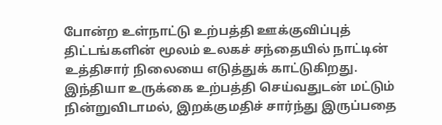போன்ற உள்நாட்டு உற்பத்தி ஊக்குவிப்புத் திட்டங்களின் மூலம் உலகச் சந்தையில் நாட்டின் உத்திசார் நிலையை எடுத்துக் காட்டுகிறது. இந்தியா உருக்கை உற்பத்தி செய்வதுடன் மட்டும் நின்றுவிடாமல், இறக்குமதிச் சார்ந்து இருப்பதை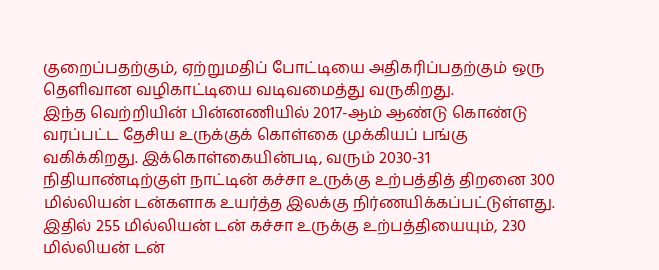குறைப்பதற்கும், ஏற்றுமதிப் போட்டியை அதிகரிப்பதற்கும் ஒரு தெளிவான வழிகாட்டியை வடிவமைத்து வருகிறது.
இந்த வெற்றியின் பின்னணியில் 2017-ஆம் ஆண்டு கொண்டு வரப்பட்ட தேசிய உருக்குக் கொள்கை முக்கியப் பங்கு வகிக்கிறது. இக்கொள்கையின்படி, வரும் 2030-31 நிதியாண்டிற்குள் நாட்டின் கச்சா உருக்கு உற்பத்தித் திறனை 300 மில்லியன் டன்களாக உயர்த்த இலக்கு நிர்ணயிக்கப்பட்டுள்ளது. இதில் 255 மில்லியன் டன் கச்சா உருக்கு உற்பத்தியையும், 230 மில்லியன் டன்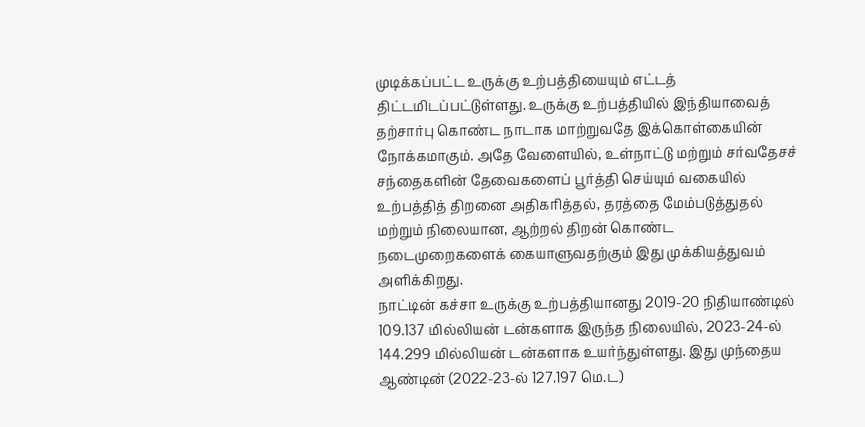முடிக்கப்பட்ட உருக்கு உற்பத்தியையும் எட்டத் திட்டமிடப்பட்டுள்ளது. உருக்கு உற்பத்தியில் இந்தியாவைத் தற்சார்பு கொண்ட நாடாக மாற்றுவதே இக்கொள்கையின் நோக்கமாகும். அதே வேளையில், உள்நாட்டு மற்றும் சர்வதேசச் சந்தைகளின் தேவைகளைப் பூர்த்தி செய்யும் வகையில் உற்பத்தித் திறனை அதிகரித்தல், தரத்தை மேம்படுத்துதல் மற்றும் நிலையான, ஆற்றல் திறன் கொண்ட நடைமுறைகளைக் கையாளுவதற்கும் இது முக்கியத்துவம் அளிக்கிறது.
நாட்டின் கச்சா உருக்கு உற்பத்தியானது 2019-20 நிதியாண்டில் 109.137 மில்லியன் டன்களாக இருந்த நிலையில், 2023-24-ல் 144.299 மில்லியன் டன்களாக உயர்ந்துள்ளது. இது முந்தைய ஆண்டின் (2022-23-ல் 127.197 மெ.ட)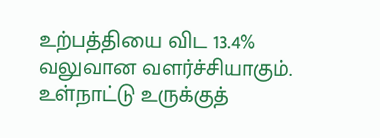உற்பத்தியை விட 13.4% வலுவான வளர்ச்சியாகும். உள்நாட்டு உருக்குத்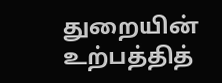துறையின் உற்பத்தித்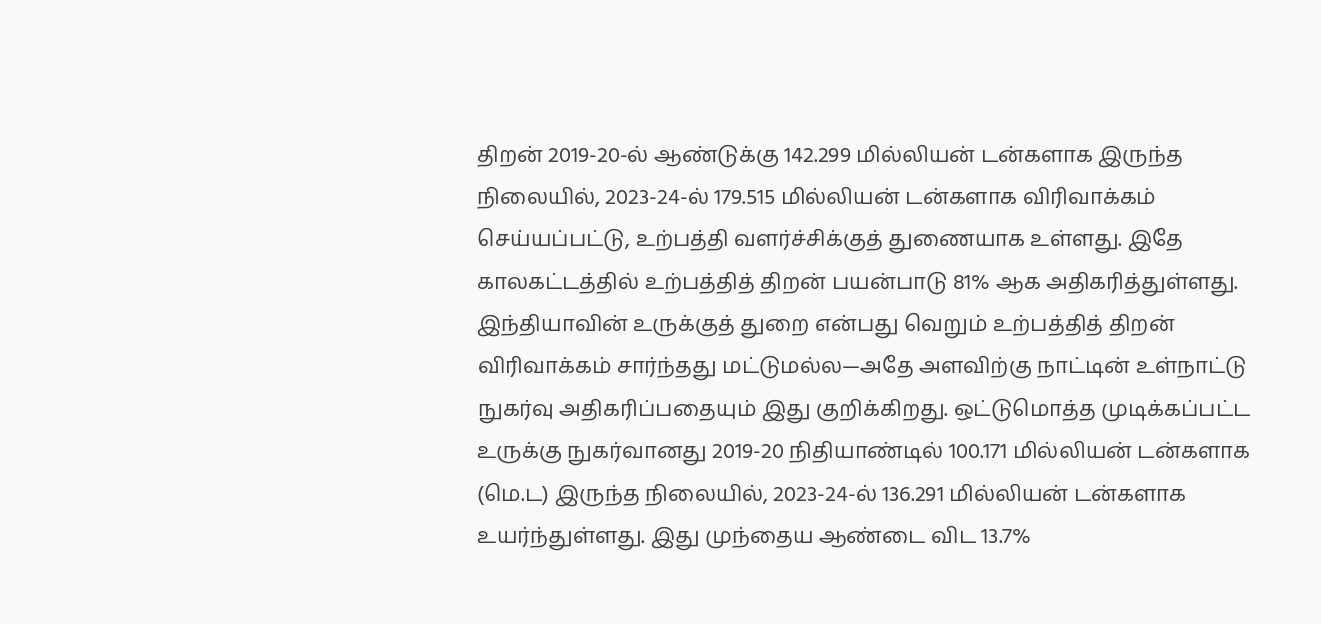திறன் 2019-20-ல் ஆண்டுக்கு 142.299 மில்லியன் டன்களாக இருந்த நிலையில், 2023-24-ல் 179.515 மில்லியன் டன்களாக விரிவாக்கம் செய்யப்பட்டு, உற்பத்தி வளர்ச்சிக்குத் துணையாக உள்ளது. இதே காலகட்டத்தில் உற்பத்தித் திறன் பயன்பாடு 81% ஆக அதிகரித்துள்ளது.
இந்தியாவின் உருக்குத் துறை என்பது வெறும் உற்பத்தித் திறன் விரிவாக்கம் சார்ந்தது மட்டுமல்ல—அதே அளவிற்கு நாட்டின் உள்நாட்டு நுகர்வு அதிகரிப்பதையும் இது குறிக்கிறது. ஒட்டுமொத்த முடிக்கப்பட்ட உருக்கு நுகர்வானது 2019-20 நிதியாண்டில் 100.171 மில்லியன் டன்களாக (மெ.ட) இருந்த நிலையில், 2023-24-ல் 136.291 மில்லியன் டன்களாக உயர்ந்துள்ளது. இது முந்தைய ஆண்டை விட 13.7%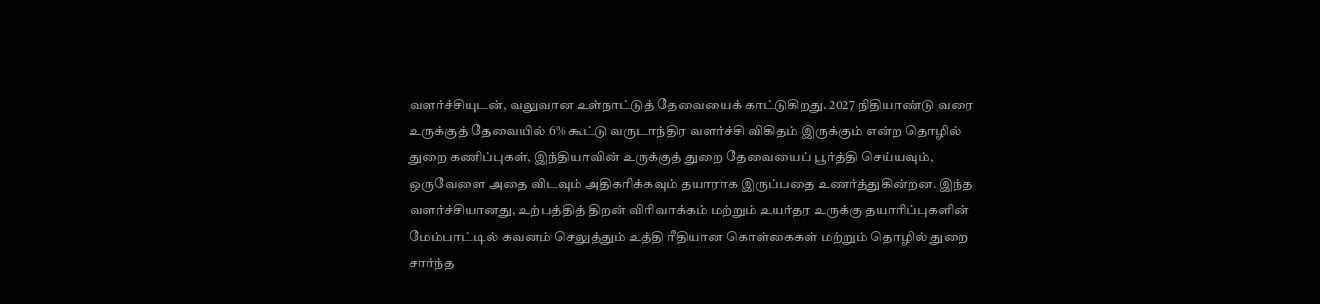வளர்ச்சியுடன், வலுவான உள்நாட்டுத் தேவையைக் காட்டுகிறது. 2027 நிதியாண்டு வரை உருக்குத் தேவையில் 6% கூட்டு வருடாந்திர வளர்ச்சி விகிதம் இருக்கும் என்ற தொழில் துறை கணிப்புகள், இந்தியாவின் உருக்குத் துறை தேவையைப் பூர்த்தி செய்யவும், ஒருவேளை அதை விடவும் அதிகரிக்கவும் தயாராக இருப்பதை உணர்த்துகின்றன. இந்த வளர்ச்சியானது, உற்பத்தித் திறன் விரிவாக்கம் மற்றும் உயர்தர உருக்கு தயாரிப்புகளின் மேம்பாட்டில் கவனம் செலுத்தும் உத்தி ரீதியான கொள்கைகள் மற்றும் தொழில் துறை சார்ந்த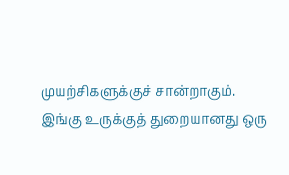முயற்சிகளுக்குச் சான்றாகும்.
இங்கு உருக்குத் துறையானது ஒரு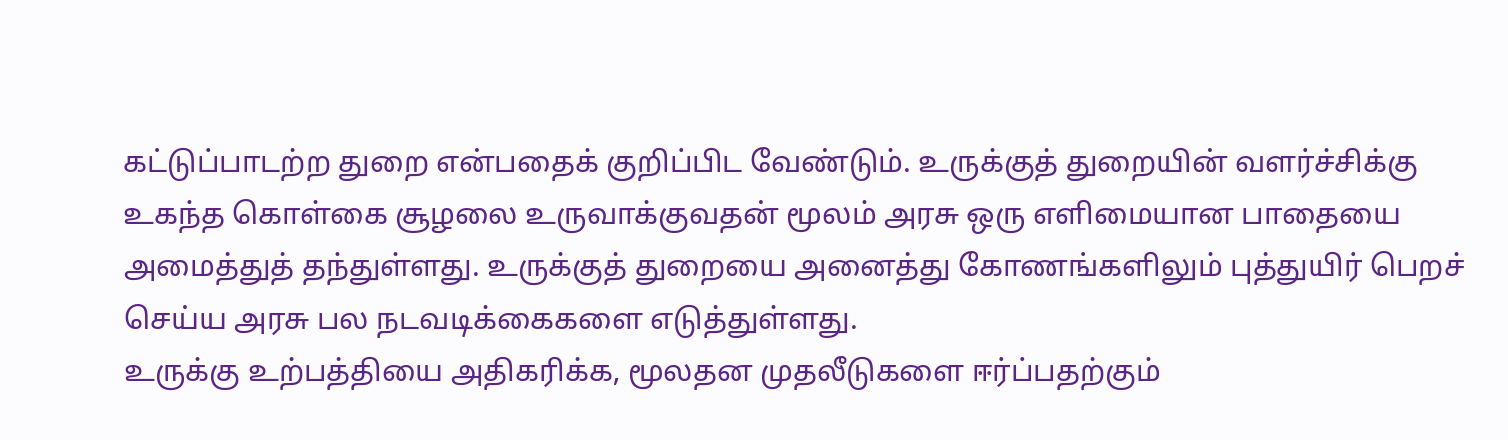கட்டுப்பாடற்ற துறை என்பதைக் குறிப்பிட வேண்டும். உருக்குத் துறையின் வளர்ச்சிக்கு உகந்த கொள்கை சூழலை உருவாக்குவதன் மூலம் அரசு ஒரு எளிமையான பாதையை அமைத்துத் தந்துள்ளது. உருக்குத் துறையை அனைத்து கோணங்களிலும் புத்துயிர் பெறச் செய்ய அரசு பல நடவடிக்கைகளை எடுத்துள்ளது.
உருக்கு உற்பத்தியை அதிகரிக்க, மூலதன முதலீடுகளை ஈர்ப்பதற்கும்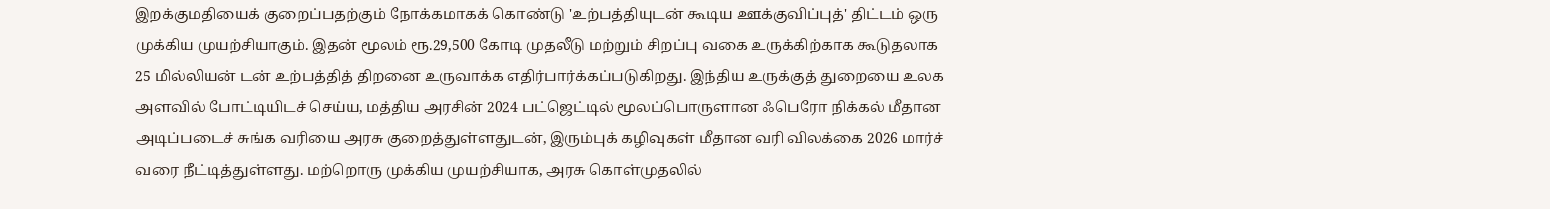இறக்குமதியைக் குறைப்பதற்கும் நோக்கமாகக் கொண்டு 'உற்பத்தியுடன் கூடிய ஊக்குவிப்புத்' திட்டம் ஒரு முக்கிய முயற்சியாகும். இதன் மூலம் ரூ.29,500 கோடி முதலீடு மற்றும் சிறப்பு வகை உருக்கிற்காக கூடுதலாக 25 மில்லியன் டன் உற்பத்தித் திறனை உருவாக்க எதிர்பார்க்கப்படுகிறது. இந்திய உருக்குத் துறையை உலக அளவில் போட்டியிடச் செய்ய, மத்திய அரசின் 2024 பட்ஜெட்டில் மூலப்பொருளான ஃபெரோ நிக்கல் மீதான அடிப்படைச் சுங்க வரியை அரசு குறைத்துள்ளதுடன், இரும்புக் கழிவுகள் மீதான வரி விலக்கை 2026 மார்ச் வரை நீட்டித்துள்ளது. மற்றொரு முக்கிய முயற்சியாக, அரசு கொள்முதலில்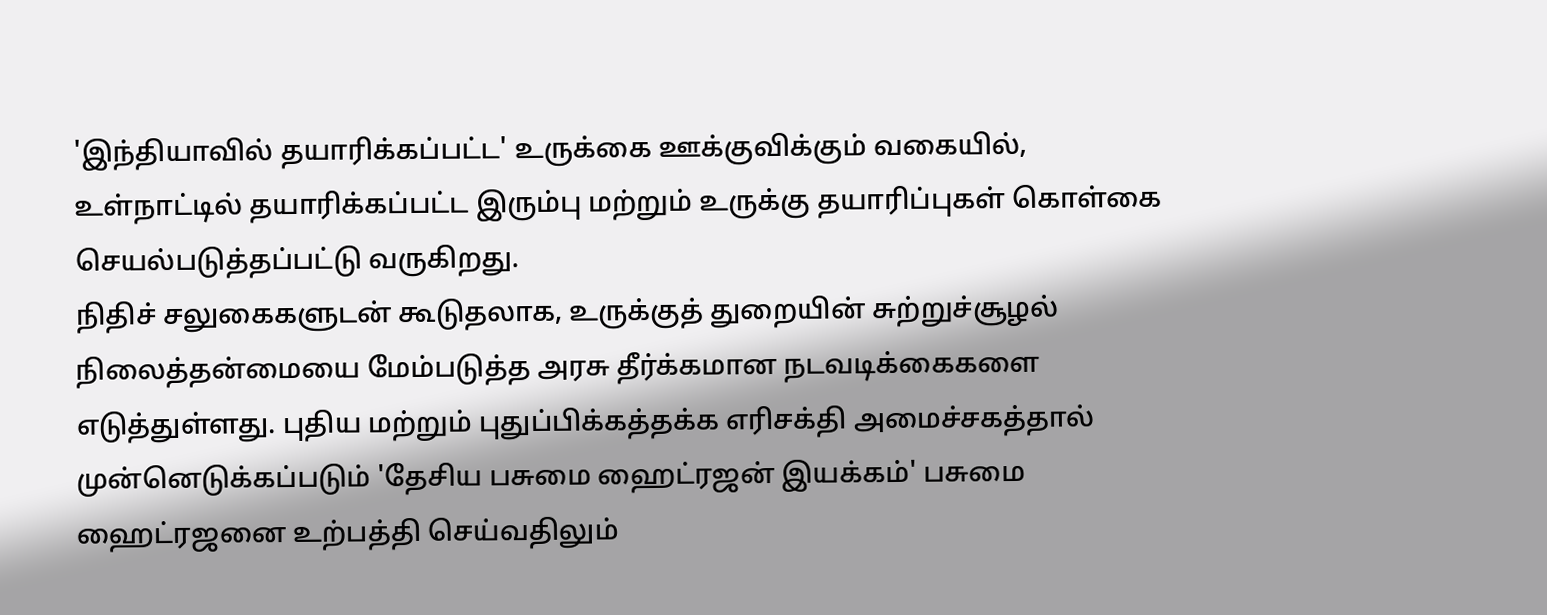'இந்தியாவில் தயாரிக்கப்பட்ட' உருக்கை ஊக்குவிக்கும் வகையில், உள்நாட்டில் தயாரிக்கப்பட்ட இரும்பு மற்றும் உருக்கு தயாரிப்புகள் கொள்கை செயல்படுத்தப்பட்டு வருகிறது.
நிதிச் சலுகைகளுடன் கூடுதலாக, உருக்குத் துறையின் சுற்றுச்சூழல் நிலைத்தன்மையை மேம்படுத்த அரசு தீர்க்கமான நடவடிக்கைகளை எடுத்துள்ளது. புதிய மற்றும் புதுப்பிக்கத்தக்க எரிசக்தி அமைச்சகத்தால் முன்னெடுக்கப்படும் 'தேசிய பசுமை ஹைட்ரஜன் இயக்கம்' பசுமை ஹைட்ரஜனை உற்பத்தி செய்வதிலும்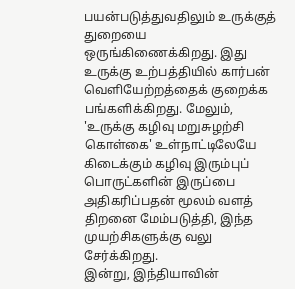பயன்படுத்துவதிலும் உருக்குத் துறையை ஒருங்கிணைக்கிறது. இது உருக்கு உற்பத்தியில் கார்பன் வெளியேற்றத்தைக் குறைக்க பங்களிக்கிறது. மேலும், 'உருக்கு கழிவு மறுசுழற்சி கொள்கை' உள்நாட்டிலேயே கிடைக்கும் கழிவு இரும்புப் பொருட்களின் இருப்பை அதிகரிப்பதன் மூலம் வளத் திறனை மேம்படுத்தி, இந்த முயற்சிகளுக்கு வலு சேர்க்கிறது.
இன்று, இந்தியாவின்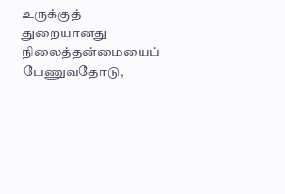உருக்குத் துறையானது நிலைத்தன்மையைப் பேணுவதோடு,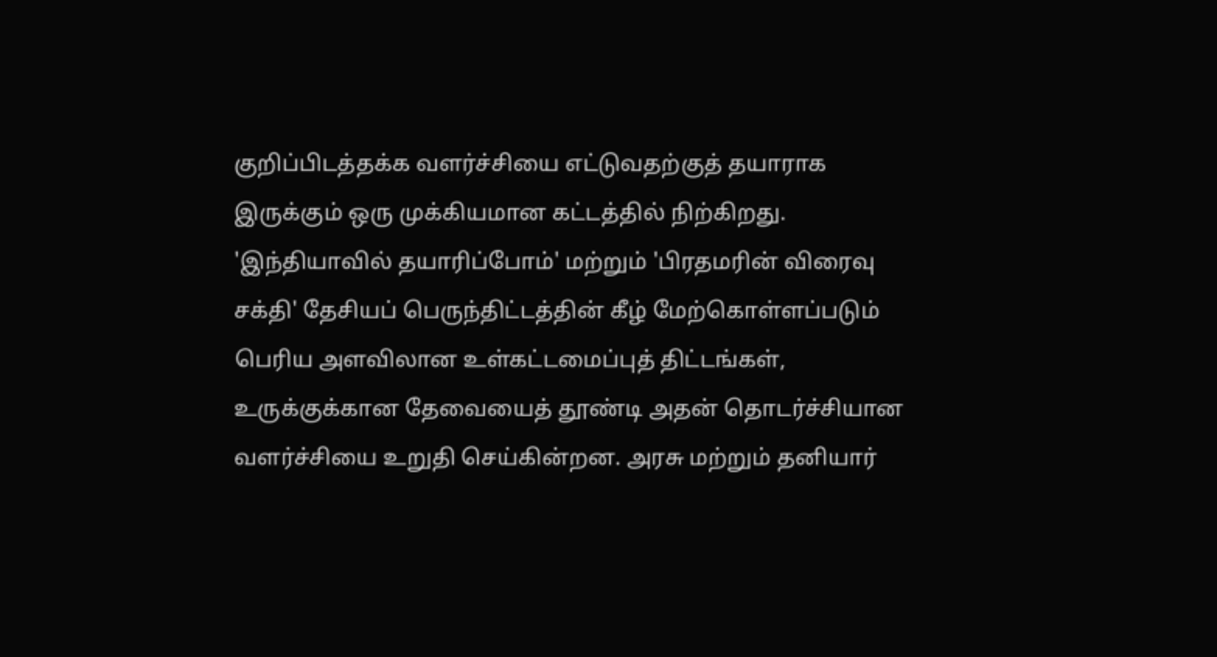குறிப்பிடத்தக்க வளர்ச்சியை எட்டுவதற்குத் தயாராக இருக்கும் ஒரு முக்கியமான கட்டத்தில் நிற்கிறது. 'இந்தியாவில் தயாரிப்போம்' மற்றும் 'பிரதமரின் விரைவு சக்தி' தேசியப் பெருந்திட்டத்தின் கீழ் மேற்கொள்ளப்படும் பெரிய அளவிலான உள்கட்டமைப்புத் திட்டங்கள், உருக்குக்கான தேவையைத் தூண்டி அதன் தொடர்ச்சியான வளர்ச்சியை உறுதி செய்கின்றன. அரசு மற்றும் தனியார்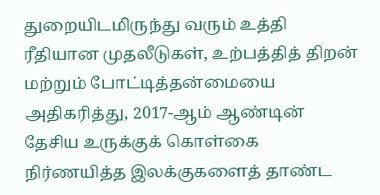துறையிடமிருந்து வரும் உத்தி ரீதியான முதலீடுகள், உற்பத்தித் திறன் மற்றும் போட்டித்தன்மையை அதிகரித்து, 2017-ஆம் ஆண்டின் தேசிய உருக்குக் கொள்கை நிர்ணயித்த இலக்குகளைத் தாண்ட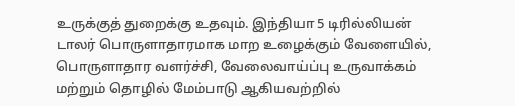உருக்குத் துறைக்கு உதவும். இந்தியா 5 டிரில்லியன் டாலர் பொருளாதாரமாக மாற உழைக்கும் வேளையில், பொருளாதார வளர்ச்சி, வேலைவாய்ப்பு உருவாக்கம் மற்றும் தொழில் மேம்பாடு ஆகியவற்றில்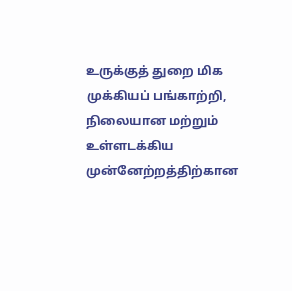உருக்குத் துறை மிக முக்கியப் பங்காற்றி, நிலையான மற்றும் உள்ளடக்கிய முன்னேற்றத்திற்கான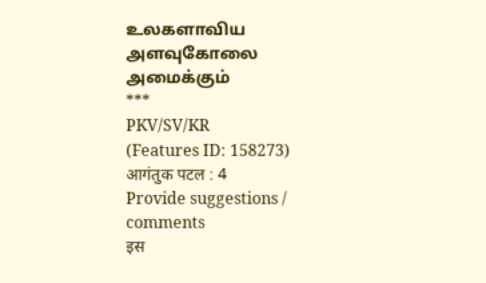உலகளாவிய அளவுகோலை அமைக்கும்
***
PKV/SV/KR
(Features ID: 158273)
आगंतुक पटल : 4
Provide suggestions / comments
इस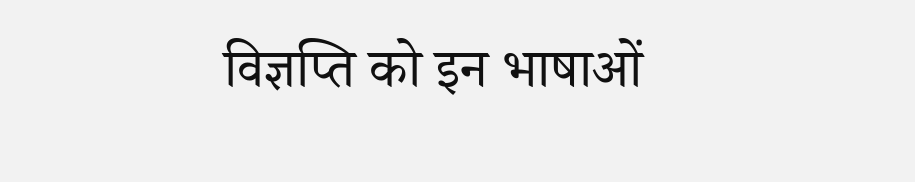विज्ञप्ति को इन भाषाओं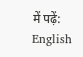में पढ़ें:
English